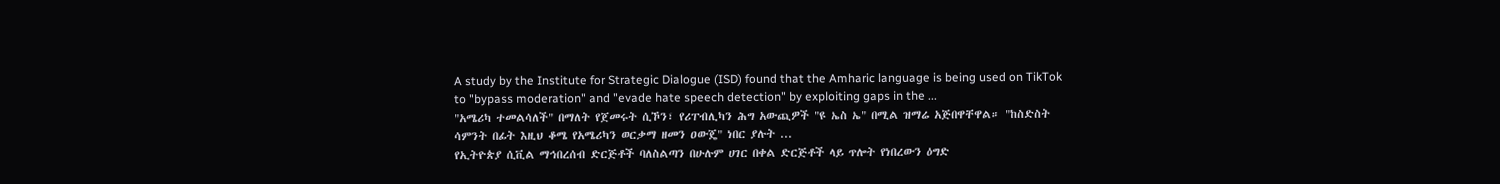A study by the Institute for Strategic Dialogue (ISD) found that the Amharic language is being used on TikTok to "bypass moderation" and "evade hate speech detection" by exploiting gaps in the ...
"አሜሪካ ተመልሳለች" በማለት የጀመሩት ሲኾን፣ የሪፐብሊካን ሕግ አውጪዎች "ዩ ኤስ ኤ" በሚል ዝማሬ አጅበዋቸዋል። "ከስድስት ሳምንት በፊት እዚህ ቆሜ የአሜሪካን ወርቃማ ዘመን ዐውጄ" ነበር ያሉት ...
የኢትዮጵያ ሲቪል ማኅበረሰብ ድርጅቶች ባለስልጣን በሁሉም ሀገር በቀል ድርጅቶች ላይ ጥሎት የነበረውን ዕግድ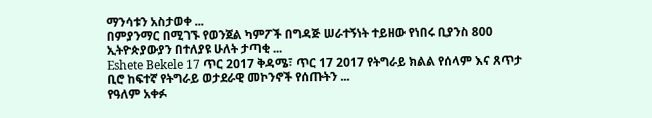ማንሳቱን አስታወቀ ...
በምያንማር በሚገኙ የወንጀል ካምፖች በግዳጅ ሠራተኝነት ተይዘው የነበሩ ቢያንስ 800 ኢትዮጵያውያን በተለያዩ ሁለት ታጣቂ ...
Eshete Bekele 17 ጥር 2017 ቅዳሜ፣ ጥር 17 2017 የትግራይ ክልል የሰላም እና ጸጥታ ቢሮ ከፍተኛ የትግራይ ወታደራዊ መኮንኖች የሰጡትን ...
የዓለም አቀፉ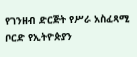የገንዘብ ድርጅት የሥራ አስፈጻሚ ቦርድ የኢትዮጵያን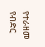የተራዘመ የብድር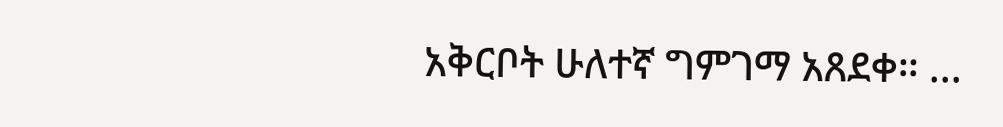አቅርቦት ሁለተኛ ግምገማ አጸደቀ። ...